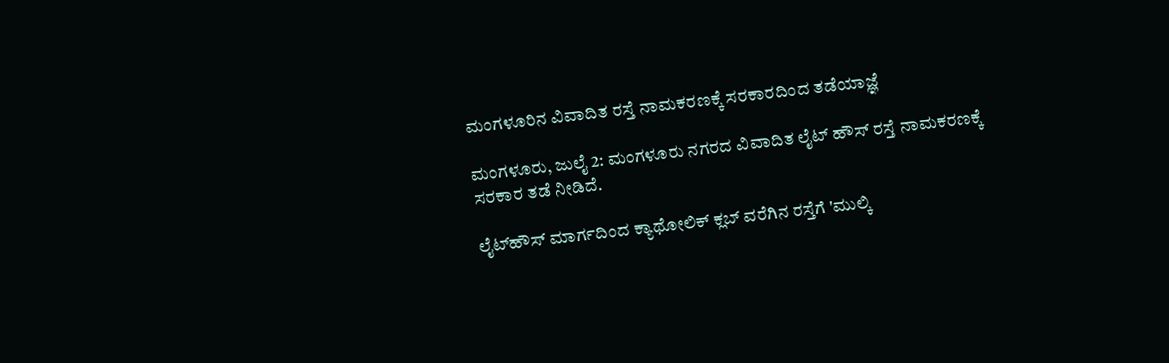ಮಂಗಳೂರಿನ ವಿವಾದಿತ ರಸ್ತೆ ನಾಮಕರಣಕ್ಕೆ ಸರಕಾರದಿಂದ ತಡೆಯಾಜ್ಞೆ

ಮಂಗಳೂರು, ಜುಲೈ 2: ಮಂಗಳೂರು ನಗರದ ವಿವಾದಿತ ಲೈಟ್ ಹೌಸ್ ರಸ್ತೆ ನಾಮಕರಣಕ್ಕೆ ಸರಕಾರ ತಡೆ ನೀಡಿದೆ.

ಲೈಟ್‌ಹೌಸ್ ಮಾರ್ಗದಿಂದ ಕ್ಯಾಥೋಲಿಕ್ ಕ್ಲಬ್ ವರೆಗಿನ ರಸ್ತೆಗೆ 'ಮುಲ್ಕಿ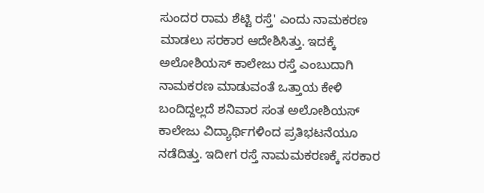ಸುಂದರ ರಾಮ ಶೆಟ್ಟಿ ರಸ್ತೆ' ಎಂದು ನಾಮಕರಣ ಮಾಡಲು ಸರಕಾರ ಆದೇಶಿಸಿತ್ತು. ಇದಕ್ಕೆ ಅಲೋಶಿಯಸ್ ಕಾಲೇಜು ರಸ್ತೆ ಎಂಬುದಾಗಿ ನಾಮಕರಣ ಮಾಡುವಂತೆ ಒತ್ತಾಯ ಕೇಳಿ ಬಂದಿದ್ದಲ್ಲದೆ ಶನಿವಾರ ಸಂತ ಅಲೋಶಿಯಸ್ ಕಾಲೇಜು ವಿದ್ಯಾರ್ಥಿಗಳಿಂದ ಪ್ರತಿಭಟನೆಯೂ ನಡೆದಿತ್ತು. ಇದೀಗ ರಸ್ತೆ ನಾಮಮಕರಣಕ್ಕೆ ಸರಕಾರ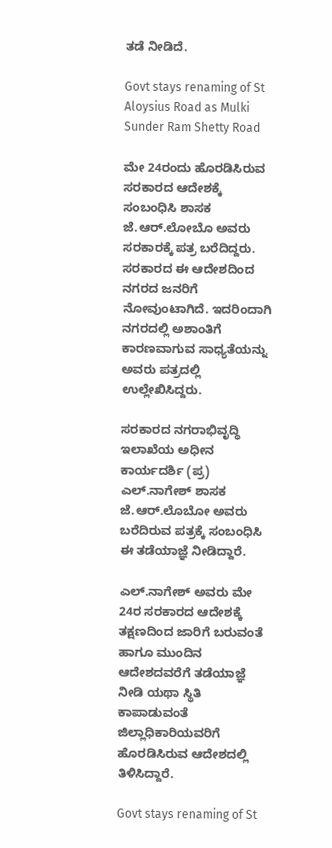ತಡೆ ನೀಡಿದೆ.

Govt stays renaming of St Aloysius Road as Mulki Sunder Ram Shetty Road

ಮೇ 24ರಂದು ಹೊರಡಿಸಿರುವ ಸರಕಾರದ ಆದೇಶಕ್ಕೆ ಸಂಬಂಧಿಸಿ ಶಾಸಕ ಜೆ.ಆರ್.ಲೋಬೊ ಅವರು ಸರಕಾರಕ್ಕೆ ಪತ್ರ ಬರೆದಿದ್ದರು. ಸರಕಾರದ ಈ ಆದೇಶದಿಂದ ನಗರದ ಜನರಿಗೆ ನೋವುಂಟಾಗಿದೆ. ಇದರಿಂದಾಗಿ ನಗರದಲ್ಲಿ ಅಶಾಂತಿಗೆ ಕಾರಣವಾಗುವ ಸಾಧ್ಯತೆಯನ್ನು ಅವರು ಪತ್ರದಲ್ಲಿ ಉಲ್ಲೇಖಿಸಿದ್ದರು.

ಸರಕಾರದ ನಗರಾಭಿವೃದ್ಧಿ ಇಲಾಖೆಯ ಅಧೀನ ಕಾರ್ಯದರ್ಶಿ (ಪ್ರ) ಎಲ್.ನಾಗೇಶ್ ಶಾಸಕ ಜೆ.ಆರ್.ಲೊಬೋ ಅವರು ಬರೆದಿರುವ ಪತ್ರಕ್ಕೆ ಸಂಬಂಧಿಸಿ ಈ ತಡೆಯಾಜ್ಞೆ ನೀಡಿದ್ದಾರೆ.

ಎಲ್.ನಾಗೇಶ್ ಅವರು ಮೇ 24ರ ಸರಕಾರದ ಆದೇಶಕ್ಕೆ ತಕ್ಷಣದಿಂದ ಜಾರಿಗೆ ಬರುವಂತೆ ಹಾಗೂ ಮುಂದಿನ ಆದೇಶದವರೆಗೆ ತಡೆಯಾಜ್ಞೆ ನೀಡಿ ಯಥಾ ಸ್ಥಿತಿ ಕಾಪಾಡುವಂತೆ ಜಿಲ್ಲಾಧಿಕಾರಿಯವರಿಗೆ ಹೊರಡಿಸಿರುವ ಆದೇಶದಲ್ಲಿ ತಿಳಿಸಿದ್ದಾರೆ.

Govt stays renaming of St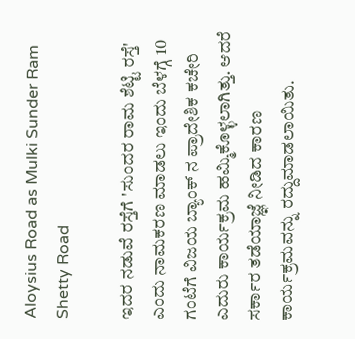Aloysius Road as Mulki Sunder Ram Shetty Road

ಇದರ ನಡುವೆ ರಸ್ತೆಗೆ 'ಸುಂದರ ರಾಮ ಶೆಟ್ಟಿ ರಸ್ತೆ' ಎಂದು ನಾಮಕರಣ ಮಾಡಲು ಇಂದು ಬೆಳಗ್ಗೆ 10 ಗಂಟೆಗೆ ವಿಜಯ ಬ್ಯಾಂಕ್ ನ ಪ್ರಾದೇಶಿಕ ಕಚೇರಿ ಎದುರು ಕಾರ್ಯಕ್ರಮ ಹಮ್ಮಿಕೊಳ್ಳಲಾಗಿತ್ತು. ಆದರೆ ಸರ್ಕಾರ ತಡೆಯಾಜ್ಞೆ ನೀಡಿದ ಕಾರಣ ಕಾರ್ಯಕ್ರಮವನ್ನು ರದ್ದುಮಾಡಲಾಯಿತು.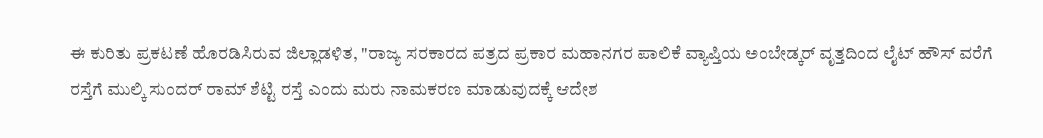ಈ ಕುರಿತು ಪ್ರಕಟಣೆ ಹೊರಡಿಸಿರುವ ಜಿಲ್ಲಾಡಳಿತ, "ರಾಜ್ಯ ಸರಕಾರದ ಪತ್ರದ ಪ್ರಕಾರ ಮಹಾನಗರ ಪಾಲಿಕೆ ವ್ಯಾಪ್ತಿಯ ಅಂಬೇಡ್ಕರ್ ವೃತ್ತದಿಂದ ಲೈಟ್ ಹೌಸ್ ವರೆಗೆ ರಸ್ತೆಗೆ ಮುಲ್ಕಿ ಸುಂದರ್ ರಾಮ್ ಶೆಟ್ಟಿ ರಸ್ತೆ ಎಂದು ಮರು ನಾಮಕರಣ ಮಾಡುವುದಕ್ಕೆ ಆದೇಶ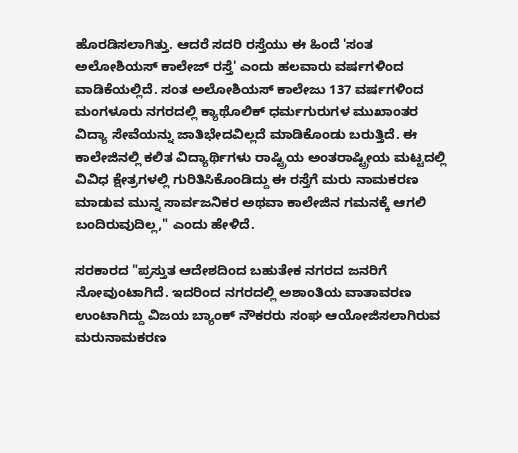ಹೊರಡಿಸಲಾಗಿತ್ತು. ಆದರೆ ಸದರಿ ರಸ್ತೆಯು ಈ ಹಿಂದೆ 'ಸಂತ ಅಲೋಶಿಯಸ್ ಕಾಲೇಜ್ ರಸ್ತೆ' ಎಂದು ಹಲವಾರು ವರ್ಷಗಳಿಂದ ವಾಡಿಕೆಯಲ್ಲಿದೆ. ಸಂತ ಅಲೋಶಿಯಸ್ ಕಾಲೇಜು 137 ವರ್ಷಗಳಿಂದ ಮಂಗಳೂರು ನಗರದಲ್ಲಿ ಕ್ಯಾಥೊಲಿಕ್ ಧರ್ಮಗುರುಗಳ ಮುಖಾಂತರ ವಿದ್ಯಾ ಸೇವೆಯನ್ನು ಜಾತಿಭೇದವಿಲ್ಲದೆ ಮಾಡಿಕೊಂಡು ಬರುತ್ತಿದೆ. ಈ ಕಾಲೇಜಿನಲ್ಲಿ ಕಲಿತ ವಿದ್ಯಾರ್ಥಿಗಳು ರಾಷ್ಟ್ರಿಯ ಅಂತರಾಷ್ಟ್ರೀಯ ಮಟ್ಟದಲ್ಲಿ ವಿವಿಧ ಕ್ಷೇತ್ರಗಳಲ್ಲಿ ಗುರಿತಿಸಿಕೊಂಡಿದ್ದು ಈ ರಸ್ತೆಗೆ ಮರು ನಾಮಕರಣ ಮಾಡುವ ಮುನ್ನ ಸಾರ್ವಜನಿಕರ ಅಥವಾ ಕಾಲೇಜಿನ ಗಮನಕ್ಕೆ ಆಗಲಿ ಬಂದಿರುವುದಿಲ್ಲ," ಎಂದು ಹೇಳಿದೆ.

ಸರಕಾರದ "ಪ್ರಸ್ತುತ ಆದೇಶದಿಂದ ಬಹುತೇಕ ನಗರದ ಜನರಿಗೆ ನೋವುಂಟಾಗಿದೆ. ಇದರಿಂದ ನಗರದಲ್ಲಿ ಅಶಾಂತಿಯ ವಾತಾವರಣ ಉಂಟಾಗಿದ್ದು ವಿಜಯ ಬ್ಯಾಂಕ್ ನೌಕರರು ಸಂಘ ಆಯೋಜಿಸಲಾಗಿರುವ ಮರುನಾಮಕರಣ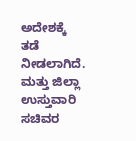ಅದೇಶಕ್ಕೆ ತಡೆ ನೀಡಲಾಗಿದೆ. ಮತ್ತು ಜಿಲ್ಲಾ ಉಸ್ತುವಾರಿ ಸಚಿವರ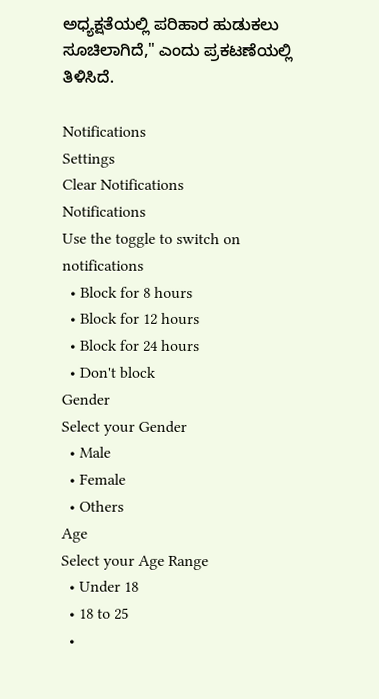ಅಧ್ಯಕ್ಷತೆಯಲ್ಲಿ ಪರಿಹಾರ ಹುಡುಕಲು ಸೂಚಿಲಾಗಿದೆ," ಎಂದು ಪ್ರಕಟಣೆಯಲ್ಲಿ ತಿಳಿಸಿದೆ.

Notifications
Settings
Clear Notifications
Notifications
Use the toggle to switch on notifications
  • Block for 8 hours
  • Block for 12 hours
  • Block for 24 hours
  • Don't block
Gender
Select your Gender
  • Male
  • Female
  • Others
Age
Select your Age Range
  • Under 18
  • 18 to 25
  •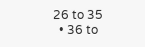26 to 35
  • 36 to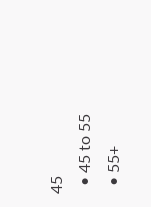45
  • 45 to 55
  • 55+